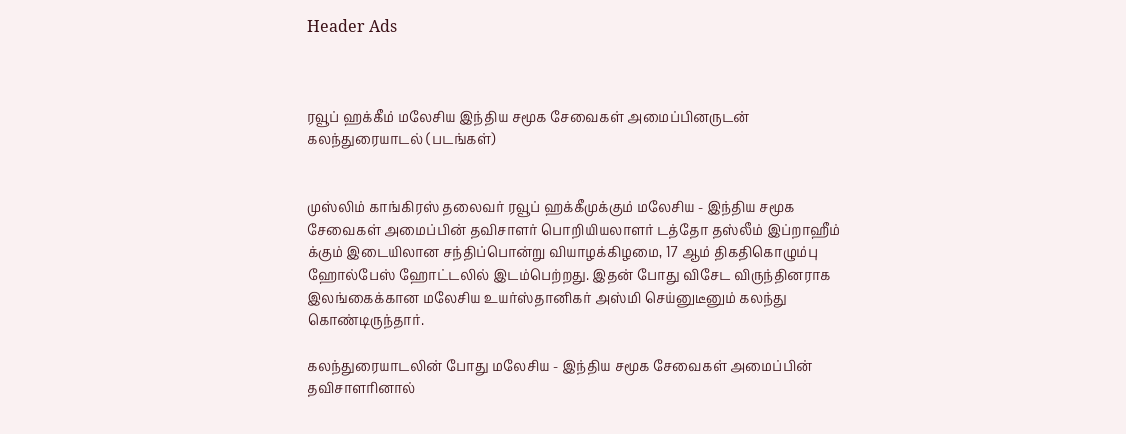Header Ads



ரவூப் ஹக்கீம் மலேசிய இந்திய சமூக சேவைகள் அமைப்பினருடன் கலந்துரையாடல் (படங்கள்)


முஸ்லிம் காங்கிரஸ் தலைவர் ரவூப் ஹக்கீமுக்கும் மலேசிய - இந்திய சமூக சேவைகள் அமைப்பின் தவிசாளர் பொறியியலாளர் டத்தோ தஸ்லீம் இப்றாஹீம் க்கும் இடையிலான சந்திப்பொன்று வியாழக்கிழமை, 17 ஆம் திகதிகொழும்பு ஹோல்பேஸ் ஹோட்டலில் இடம்பெற்றது. இதன் போது விசேட விருந்தினராக இலங்கைக்கான மலேசிய உயர்ஸ்தானிகர் அஸ்மி செய்னுடீனும் கலந்து கொண்டிருந்தார்.

கலந்துரையாடலின் போது மலேசிய - இந்திய சமூக சேவைகள் அமைப்பின் தவிசாளரினால்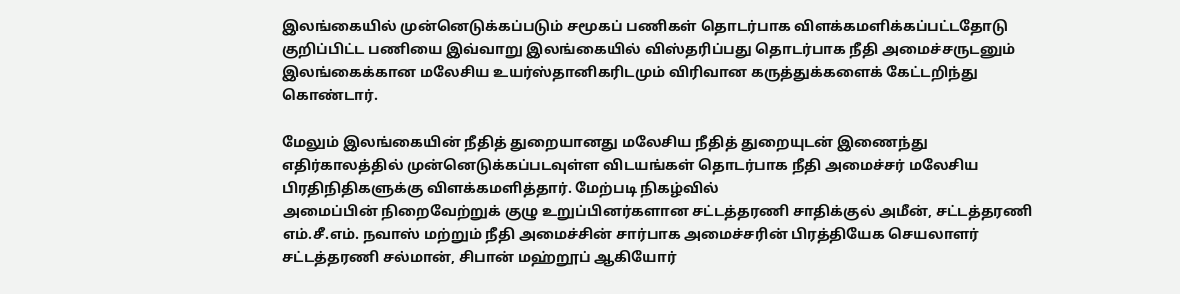இலங்கையில் முன்னெடுக்கப்படும் சமூகப் பணிகள் தொடர்பாக விளக்கமளிக்கப்பட்டதோடு குறிப்பிட்ட பணியை இவ்வாறு இலங்கையில் விஸ்தரிப்பது தொடர்பாக நீதி அமைச்சருடனும் இலங்கைக்கான மலேசிய உயர்ஸ்தானிகரிடமும் விரிவான கருத்துக்களைக் கேட்டறிந்து கொண்டார்.

மேலும் இலங்கையின் நீதித் துறையானது மலேசிய நீதித் துறையுடன் இணைந்து எதிர்காலத்தில் முன்னெடுக்கப்படவுள்ள விடயங்கள் தொடர்பாக நீதி அமைச்சர் மலேசிய பிரதிநிதிகளுக்கு விளக்கமளித்தார். மேற்படி நிகழ்வில்
அமைப்பின் நிறைவேற்றுக் குழு உறுப்பினர்களான சட்டத்தரணி சாதிக்குல் அமீன், சட்டத்தரணி எம்.சீ.எம். நவாஸ் மற்றும் நீதி அமைச்சின் சார்பாக அமைச்சரின் பிரத்தியேக செயலாளர் சட்டத்தரணி சல்மான், சிபான் மஹ்றூப் ஆகியோர்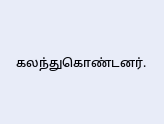கலந்துகொண்டனர்.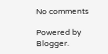No comments

Powered by Blogger.